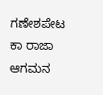ಗಣೇಶಪೇಟ ಕಾ ರಾಜಾ ಆಗಮನ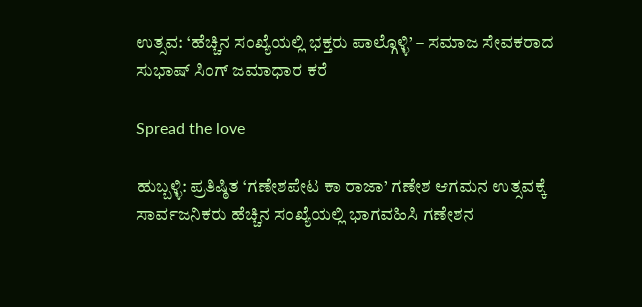ಉತ್ಸವ: ‘ಹೆಚ್ಚಿನ ಸಂಖ್ಯೆಯಲ್ಲಿ ಭಕ್ತರು ಪಾಲ್ಗೊಳ್ಳಿ’ – ಸಮಾಜ ಸೇವಕರಾದ ಸುಭಾಷ್ ಸಿಂಗ್ ಜಮಾಧಾರ ಕರೆ

Spread the love

ಹುಬ್ಬಳ್ಳಿ: ಪ್ರತಿಷ್ಠಿತ ‘ಗಣೇಶಪೇಟ ಕಾ ರಾಜಾ’ ಗಣೇಶ ಆಗಮನ ಉತ್ಸವಕ್ಕೆ ಸಾರ್ವಜನಿಕರು ಹೆಚ್ಚಿನ ಸಂಖ್ಯೆಯಲ್ಲಿ ಭಾಗವಹಿಸಿ ಗಣೇಶನ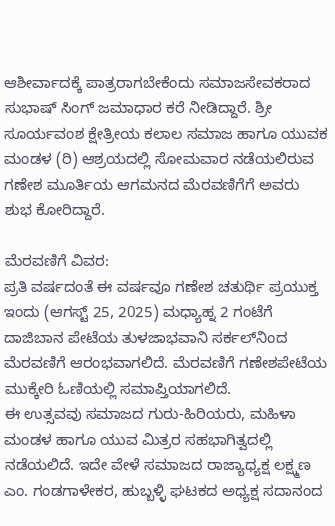ಆಶೀರ್ವಾದಕ್ಕೆ ಪಾತ್ರರಾಗಬೇಕೆಂದು ಸಮಾಜಸೇವಕರಾದ ಸುಭಾಷ್ ಸಿಂಗ್ ಜಮಾಧಾರ ಕರೆ ನೀಡಿದ್ದಾರೆ. ಶ್ರೀ ಸೂರ್ಯವಂಶ ಕ್ಷೇತ್ರೀಯ ಕಲಾಲ ಸಮಾಜ ಹಾಗೂ ಯುವಕ ಮಂಡಳ (ರಿ) ಆಶ್ರಯದಲ್ಲಿ ಸೋಮವಾರ ನಡೆಯಲಿರುವ ಗಣೇಶ ಮೂರ್ತಿಯ ಆಗಮನದ ಮೆರವಣಿಗೆಗೆ ಅವರು ಶುಭ ಕೋರಿದ್ದಾರೆ.

ಮೆರವಣಿಗೆ ವಿವರ:
ಪ್ರತಿ ವರ್ಷದಂತೆ ಈ ವರ್ಷವೂ ಗಣೇಶ ಚತುರ್ಥಿ ಪ್ರಯುಕ್ತ ಇಂದು (ಆಗಸ್ಟ್‌ 25, 2025) ಮಧ್ಯಾಹ್ನ 2 ಗಂಟೆಗೆ ದಾಜಿಬಾನ ಪೇಟೆಯ ತುಳಜಾಭವಾನಿ ಸರ್ಕಲ್‌ನಿಂದ ಮೆರವಣಿಗೆ ಆರಂಭವಾಗಲಿದೆ. ಮೆರವಣಿಗೆ ಗಣೇಶಪೇಟೆಯ ಮುಕ್ಕೇರಿ ಓಣಿಯಲ್ಲಿ ಸಮಾಪ್ತಿಯಾಗಲಿದೆ.
ಈ ಉತ್ಸವವು ಸಮಾಜದ ಗುರು-ಹಿರಿಯರು, ಮಹಿಳಾ ಮಂಡಳ ಹಾಗೂ ಯುವ ಮಿತ್ರರ ಸಹಭಾಗಿತ್ವದಲ್ಲಿ ನಡೆಯಲಿದೆ. ಇದೇ ವೇಳೆ ಸಮಾಜದ ರಾಜ್ಯಾಧ್ಯಕ್ಷ ಲಕ್ಷ್ಮಣ ಎಂ. ಗಂಡಗಾಳೇಕರ, ಹುಬ್ಬಳ್ಳಿ ಘಟಕದ ಅಧ್ಯಕ್ಷ ಸದಾನಂದ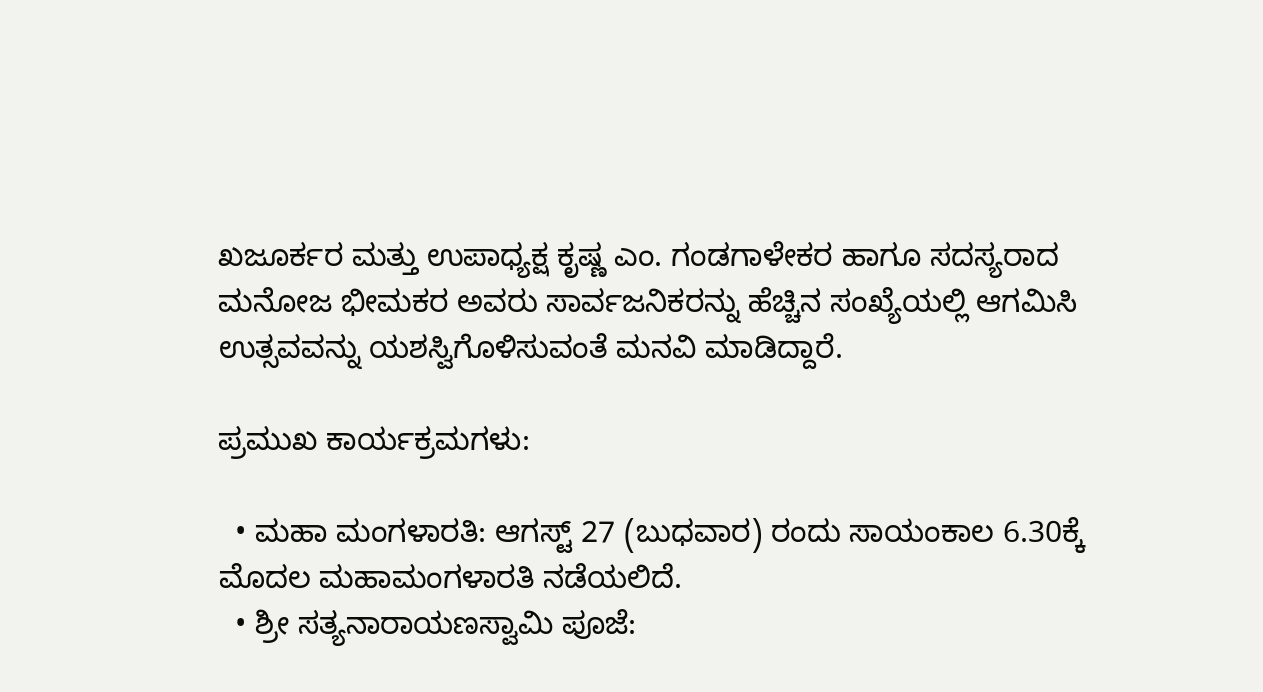ಖಜೂರ್ಕರ ಮತ್ತು ಉಪಾಧ್ಯಕ್ಷ ಕೃಷ್ಣ ಎಂ. ಗಂಡಗಾಳೇಕರ ಹಾಗೂ ಸದಸ್ಯರಾದ ಮನೋಜ ಭೀಮಕರ ಅವರು ಸಾರ್ವಜನಿಕರನ್ನು ಹೆಚ್ಚಿನ ಸಂಖ್ಯೆಯಲ್ಲಿ ಆಗಮಿಸಿ ಉತ್ಸವವನ್ನು ಯಶಸ್ವಿಗೊಳಿಸುವಂತೆ ಮನವಿ ಮಾಡಿದ್ದಾರೆ.

ಪ್ರಮುಖ ಕಾರ್ಯಕ್ರಮಗಳು:

  • ಮಹಾ ಮಂಗಳಾರತಿ: ಆಗಸ್ಟ್ 27 (ಬುಧವಾರ) ರಂದು ಸಾಯಂಕಾಲ 6.30ಕ್ಕೆ ಮೊದಲ ಮಹಾಮಂಗಳಾರತಿ ನಡೆಯಲಿದೆ.
  • ಶ್ರೀ ಸತ್ಯನಾರಾಯಣಸ್ವಾಮಿ ಪೂಜೆ: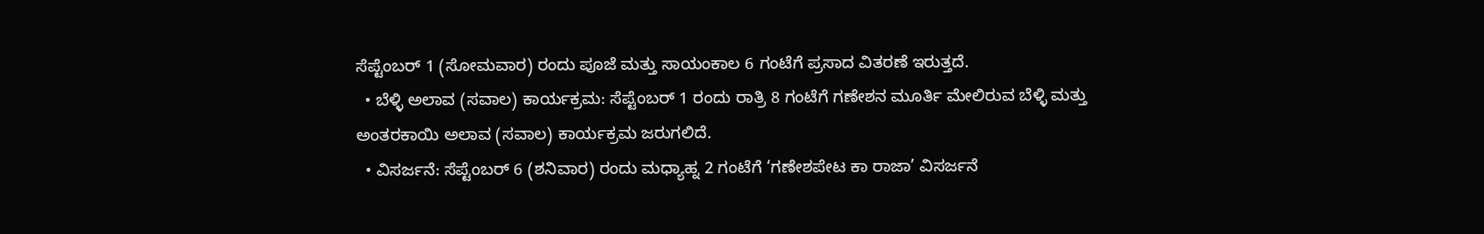ಸೆಪ್ಟೆಂಬರ್‌ 1 (ಸೋಮವಾರ) ರಂದು ಪೂಜೆ ಮತ್ತು ಸಾಯಂಕಾಲ 6 ಗಂಟೆಗೆ ಪ್ರಸಾದ ವಿತರಣೆ ಇರುತ್ತದೆ.
  • ಬೆಳ್ಳಿ ಅಲಾವ (ಸವಾಲ) ಕಾರ್ಯಕ್ರಮ: ಸೆಪ್ಟೆಂಬರ್‌ 1 ರಂದು ರಾತ್ರಿ 8 ಗಂಟೆಗೆ ಗಣೇಶನ ಮೂರ್ತಿ ಮೇಲಿರುವ ಬೆಳ್ಳಿ ಮತ್ತು ಅಂತರಕಾಯಿ ಅಲಾವ (ಸವಾಲ) ಕಾರ್ಯಕ್ರಮ ಜರುಗಲಿದೆ.
  • ವಿಸರ್ಜನೆ: ಸೆಪ್ಟೆಂಬರ್‌ 6 (ಶನಿವಾರ) ರಂದು ಮಧ್ಯಾಹ್ನ 2 ಗಂಟೆಗೆ ‘ಗಣೇಶಪೇಟ ಕಾ ರಾಜಾ’ ವಿಸರ್ಜನೆ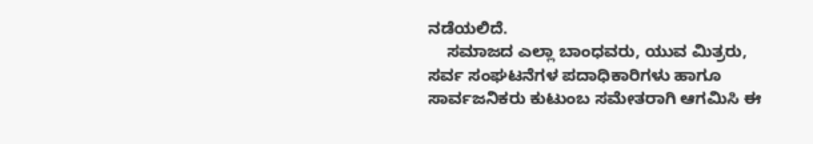ನಡೆಯಲಿದೆ.
    ಸಮಾಜದ ಎಲ್ಲಾ ಬಾಂಧವರು, ಯುವ ಮಿತ್ರರು, ಸರ್ವ ಸಂಘಟನೆಗಳ ಪದಾಧಿಕಾರಿಗಳು ಹಾಗೂ ಸಾರ್ವಜನಿಕರು ಕುಟುಂಬ ಸಮೇತರಾಗಿ ಆಗಮಿಸಿ ಈ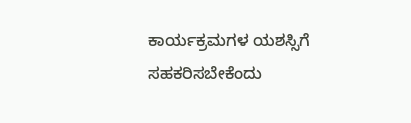ಕಾರ್ಯಕ್ರಮಗಳ ಯಶಸ್ಸಿಗೆ ಸಹಕರಿಸಬೇಕೆಂದು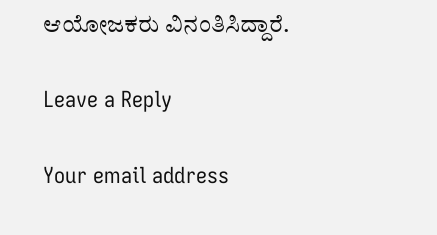ಆಯೋಜಕರು ವಿನಂತಿಸಿದ್ದಾರೆ.

Leave a Reply

Your email address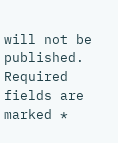will not be published. Required fields are marked *